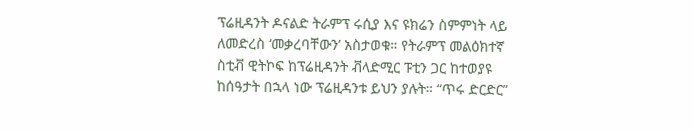ፕሬዚዳንት ዶናልድ ትራምፕ ሩሲያ እና ዩክሬን ስምምነት ላይ ለመድረስ ‘መቃረባቸውን’ አስታወቁ። የትራምፕ መልዕክተኛ ስቲቭ ዊትኮፍ ከፕሬዚዳንት ቭላድሚር ፑቲን ጋር ከተወያዩ ከሰዓታት በኋላ ነው ፕሬዚዳንቱ ይህን ያሉት። “ጥሩ ድርድር”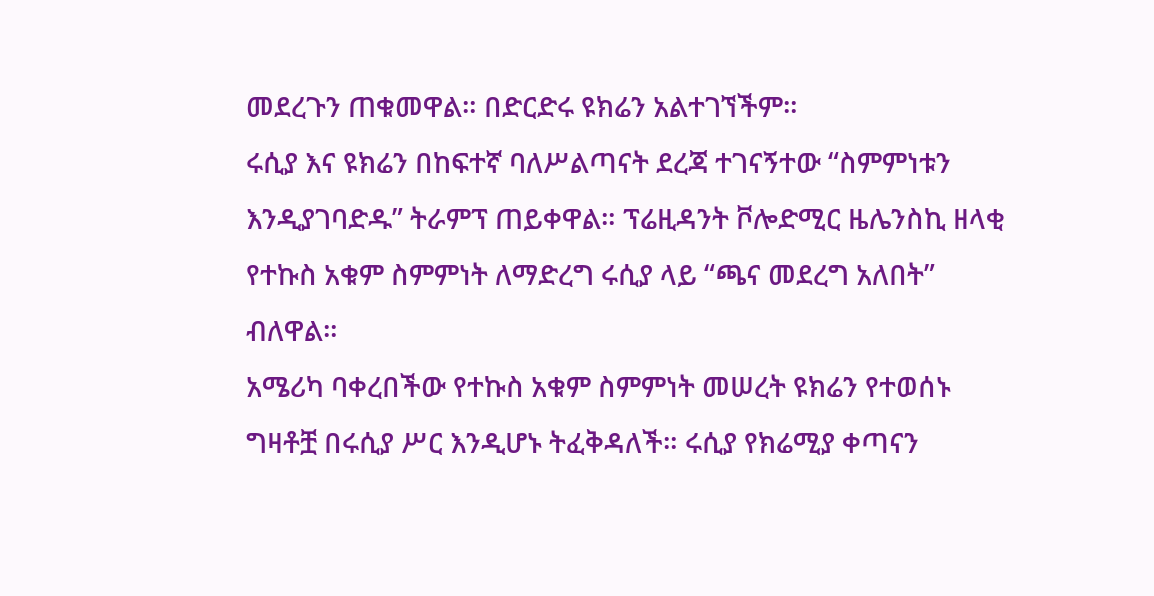መደረጉን ጠቁመዋል። በድርድሩ ዩክሬን አልተገኘችም።
ሩሲያ እና ዩክሬን በከፍተኛ ባለሥልጣናት ደረጃ ተገናኝተው “ስምምነቱን እንዲያገባድዱ” ትራምፕ ጠይቀዋል። ፕሬዚዳንት ቮሎድሚር ዜሌንስኪ ዘላቂ የተኩስ አቁም ስምምነት ለማድረግ ሩሲያ ላይ “ጫና መደረግ አለበት” ብለዋል።
አሜሪካ ባቀረበችው የተኩስ አቁም ስምምነት መሠረት ዩክሬን የተወሰኑ ግዛቶቿ በሩሲያ ሥር እንዲሆኑ ትፈቅዳለች። ሩሲያ የክሬሚያ ቀጣናን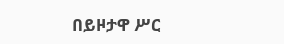በይዞታዋ ሥር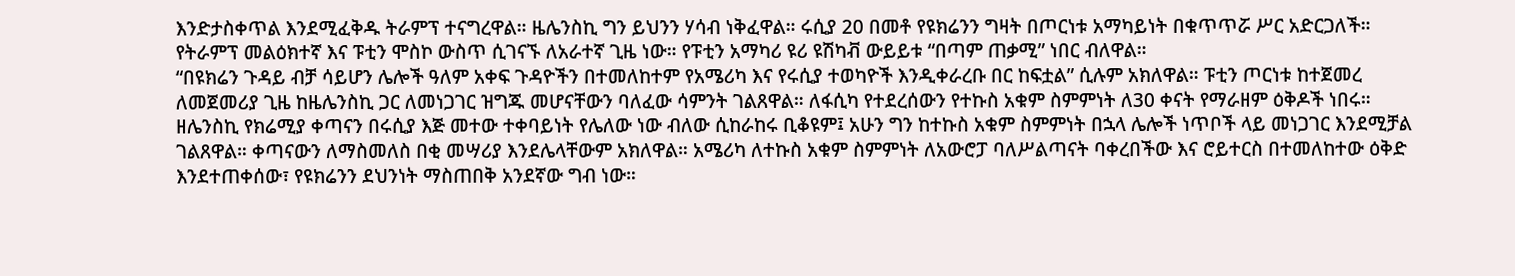እንድታስቀጥል እንደሚፈቅዱ ትራምፕ ተናግረዋል። ዜሌንስኪ ግን ይህንን ሃሳብ ነቅፈዋል። ሩሲያ 20 በመቶ የዩክሬንን ግዛት በጦርነቱ አማካይነት በቁጥጥሯ ሥር አድርጋለች። የትራምፕ መልዕክተኛ እና ፑቲን ሞስኮ ውስጥ ሲገናኙ ለአራተኛ ጊዜ ነው። የፑቲን አማካሪ ዩሪ ዩሽካቭ ውይይቱ “በጣም ጠቃሚ” ነበር ብለዋል።
“በዩክሬን ጉዳይ ብቻ ሳይሆን ሌሎች ዓለም አቀፍ ጉዳዮችን በተመለከተም የአሜሪካ እና የሩሲያ ተወካዮች እንዲቀራረቡ በር ከፍቷል” ሲሉም አክለዋል። ፑቲን ጦርነቱ ከተጀመረ ለመጀመሪያ ጊዜ ከዜሌንስኪ ጋር ለመነጋገር ዝግጁ መሆናቸውን ባለፈው ሳምንት ገልጸዋል። ለፋሲካ የተደረሰውን የተኩስ አቁም ስምምነት ለ30 ቀናት የማራዘም ዕቅዶች ነበሩ።
ዘሌንስኪ የክሬሚያ ቀጣናን በሩሲያ እጅ መተው ተቀባይነት የሌለው ነው ብለው ሲከራከሩ ቢቆዩም፤ አሁን ግን ከተኩስ አቁም ስምምነት በኋላ ሌሎች ነጥቦች ላይ መነጋገር እንደሚቻል ገልጸዋል። ቀጣናውን ለማስመለስ በቂ መሣሪያ እንደሌላቸውም አክለዋል። አሜሪካ ለተኩስ አቁም ስምምነት ለአውሮፓ ባለሥልጣናት ባቀረበችው እና ሮይተርስ በተመለከተው ዕቅድ እንደተጠቀሰው፣ የዩክሬንን ደህንነት ማስጠበቅ አንደኛው ግብ ነው።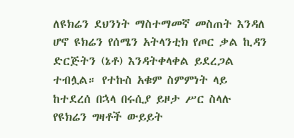ለዩክሬን ደህንነት ማስተማመኛ መስጠት እንዳለ ሆኖ ዩክሬን የሰሜን አትላንቲክ የጦር ቃል ኪዳን ድርጅትን (ኔቶ) እንዳትቀላቀል ይደረጋል ተብሏል። የተኩስ አቁም ስምምነት ላይ ከተደረሰ በኋላ በሩሲያ ይዞታ ሥር ስላሉ የዩክሬን ግዛቶች ውይይት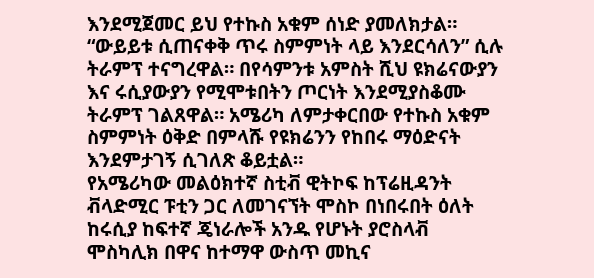እንደሚጀመር ይህ የተኩስ አቁም ሰነድ ያመለክታል።
“ውይይቱ ሲጠናቀቅ ጥሩ ስምምነት ላይ እንደርሳለን” ሲሉ ትራምፕ ተናግረዋል። በየሳምንቱ አምስት ሺህ ዩክሬናውያን እና ሩሲያውያን የሚሞቱበትን ጦርነት እንደሚያስቆሙ ትራምፕ ገልጸዋል። አሜሪካ ለምታቀርበው የተኩስ አቁም ስምምነት ዕቅድ በምላሹ የዩክሬንን የከበሩ ማዕድናት እንደምታገኝ ሲገለጽ ቆይቷል።
የአሜሪካው መልዕክተኛ ስቲቭ ዊትኮፍ ከፕሬዚዳንት ቭላድሚር ፑቲን ጋር ለመገናኘት ሞስኮ በነበሩበት ዕለት ከሩሲያ ከፍተኛ ጄነራሎች አንዱ የሆኑት ያሮስላቭ ሞስካሊክ በዋና ከተማዋ ውስጥ መኪና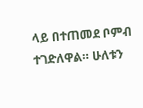ላይ በተጠመደ ቦምብ ተገድለዋል። ሁለቱን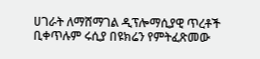ሀገራት ለማሸማገል ዲፕሎማሲያዊ ጥረቶች ቢቀጥሉም ሩሲያ በዩክሬን የምትፈጽመው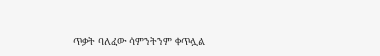ጥቃት ባለፈው ሳምንትንም ቀጥሏል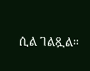ሲል ገልጿል።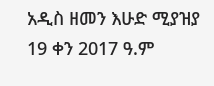አዲስ ዘመን እሁድ ሚያዝያ 19 ቀን 2017 ዓ.ም